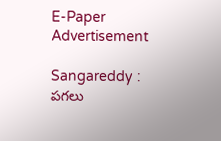E-Paper
Advertisement

Sangareddy : పగలు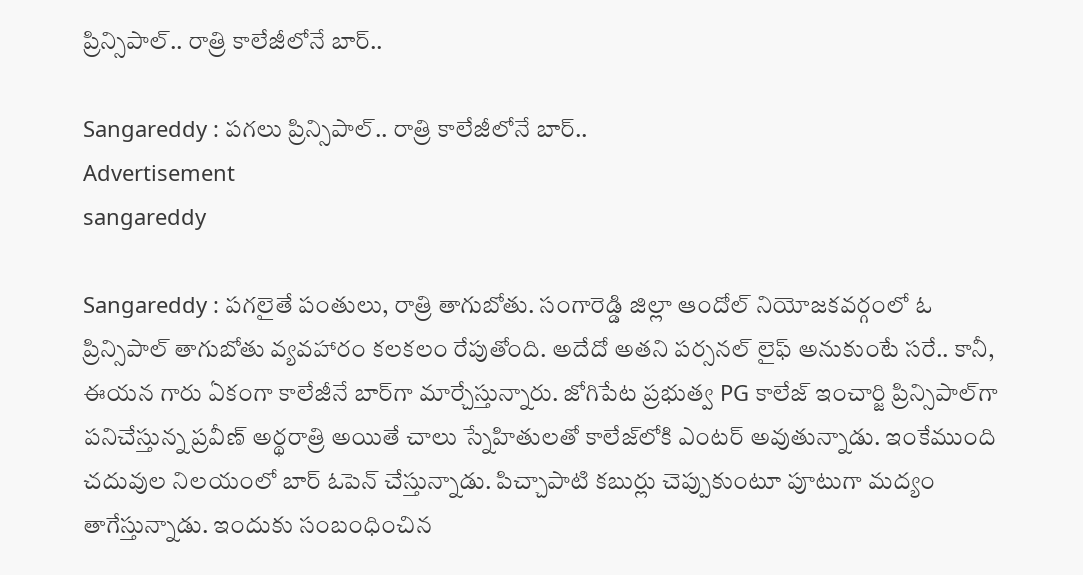ప్రిన్సిపాల్.. రాత్రి కాలేజీలోనే బార్..

Sangareddy : పగలు ప్రిన్సిపాల్.. రాత్రి కాలేజీలోనే బార్..
Advertisement
sangareddy

Sangareddy : పగలైతే పంతులు, రాత్రి తాగుబోతు. సంగారెడ్డి జిల్లా ఆందోల్ నియోజకవర్గంలో ఓ ప్రిన్సిపాల్‌ తాగుబోతు వ్యవహారం కలకలం రేపుతోంది. అదేదో అతని పర్సనల్‌ లైఫ్‌ అనుకుంటే సరే.. కానీ, ఈయన గారు ఏకంగా కాలేజీనే బార్‌గా మార్చేస్తున్నారు. జోగిపేట ప్రభుత్వ PG కాలేజ్ ఇంచార్జి ప్రిన్సిపాల్‌గా పనిచేస్తున్న ప్రవీణ్ అర్థరాత్రి అయితే చాలు స్నేహితులతో కాలేజ్‌లోకి ఎంటర్‌ అవుతున్నాడు. ఇంకేముంది చదువుల నిలయంలో బార్‌ ఓపెన్‌ చేస్తున్నాడు. పిచ్చాపాటి కబుర్లు చెప్పుకుంటూ పూటుగా మద్యం తాగేస్తున్నాడు. ఇందుకు సంబంధించిన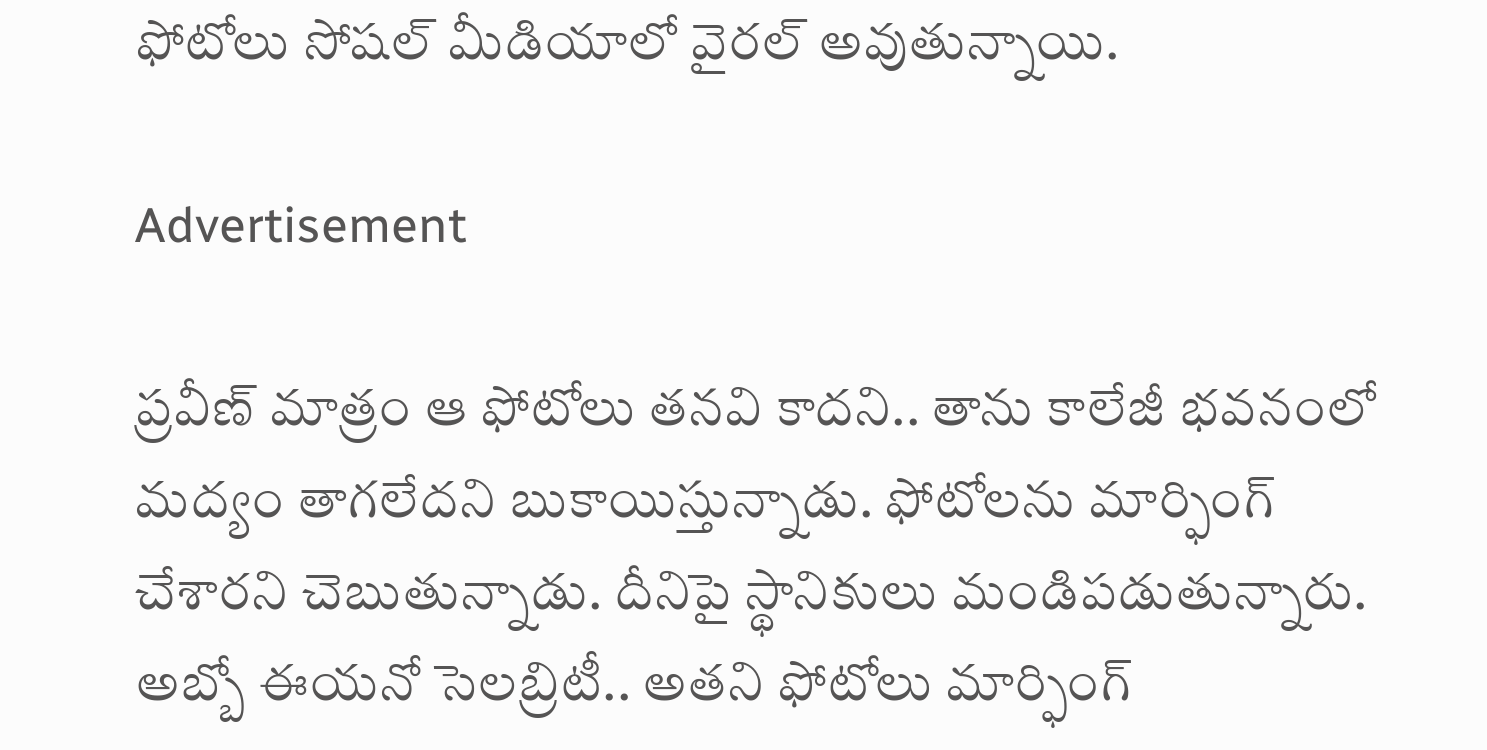ఫోటోలు సోషల్‌ మీడియాలో వైరల్‌ అవుతున్నాయి.

Advertisement

ప్రవీణ్ మాత్రం ఆ ఫోటోలు తనవి కాదని.. తాను కాలేజీ భవనంలో మద్యం తాగలేదని బుకాయిస్తున్నాడు. ఫోటోలను మార్ఫింగ్‌ చేశారని చెబుతున్నాడు. దీనిపై స్థానికులు మండిపడుతున్నారు. అబ్బో ఈయనో సెలబ్రిటీ.. అతని ఫోటోలు మార్ఫింగ్‌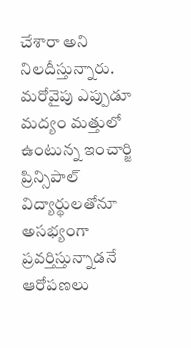చేశారా అని నిలదీస్తున్నారు. మరోవైపు ఎప్పుడూ మద్యం మత్తులో ఉంటున్న ఇంచార్జి ప్రిన్సిపాల్‌ విద్యార్థులతోనూ అసభ్యంగా ప్రవర్తిస్తున్నాడనే ఆరోపణలు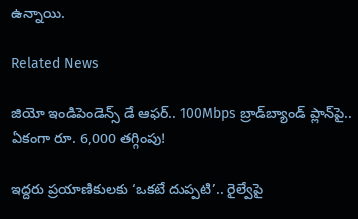ఉన్నాయి.

Related News

జియో ఇండిపెండెన్స్ డే ఆఫర్.. 100Mbps బ్రాడ్‌బ్యాండ్ ప్లాన్‌పై.. ఏకంగా రూ. 6,000 తగ్గింపు!

ఇద్దరు ప్రయాణికులకు ‘ఒకటే దుప్పటి’.. రైల్వేపై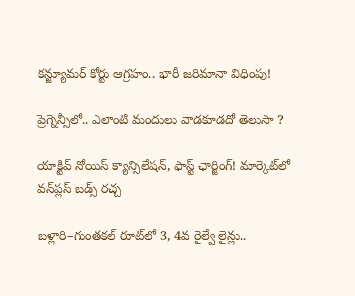కన్జ్యూమర్ కోర్టు ఆగ్రహం.. భారీ జరిమానా విధింపు!

ప్రెగ్నెన్సీలో.. ఎలాంటి మందులు వాడకూడదో తెలుసా ?

యాక్టివ్ నోయిస్ క్యాన్సిలేషన్, ఫాస్ట్ ఛార్జింగ్! మార్కెట్‌లో వన్‌ప్లస్ బడ్స్ రచ్చ

బళ్లారి–గుంతకల్ రూట్‌లో 3, 4వ రైల్వే లైన్లు..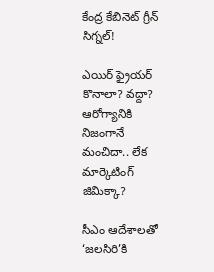కేంద్ర కేబినెట్ గ్రీన్ సిగ్నల్!

ఎయిర్ ఫ్రైయర్ కొనాలా? వద్దా? ఆరోగ్యానికి నిజంగానే మంచిదా.. లేక మార్కెటింగ్ జిమిక్కా?

సీఎం ఆదేశాలతో ‘జలసిరి’కి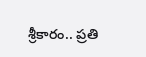శ్రీకారం.. ప్రతి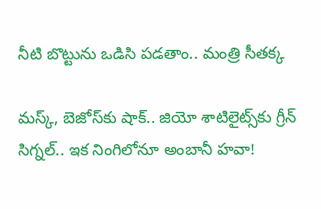నీటి బొట్టును ఒడిసి పడతాం.. మంత్రి సీతక్క

మస్క్, బెజోస్‌కు షాక్.. జియో శాటిలైట్స్‌కు గ్రీన్ సిగ్నల్.. ఇక నింగిలోనూ అంబానీ హవా!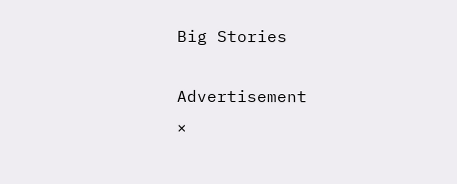Big Stories

Advertisement
×